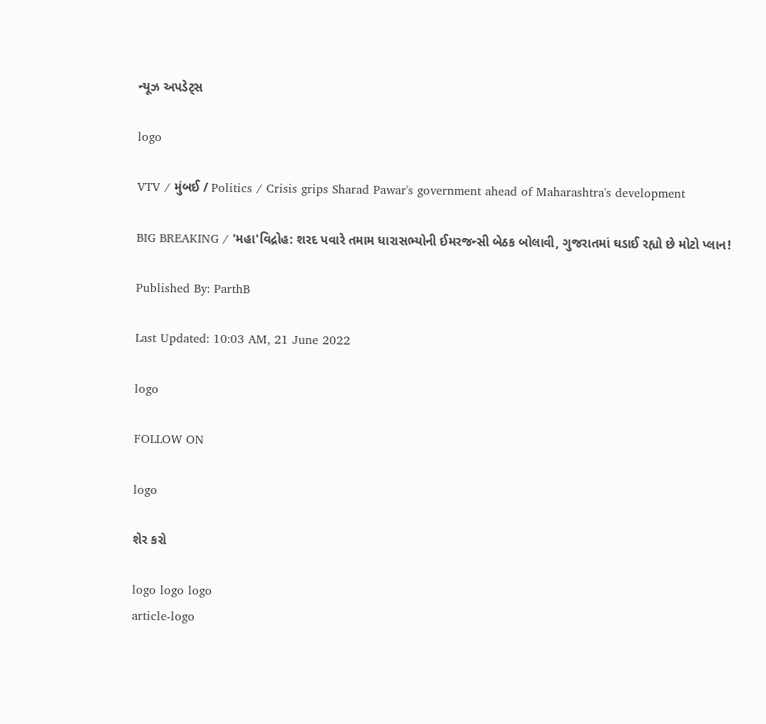ન્યૂઝ અપડેટ્સ

logo

VTV / મુંબઈ / Politics / Crisis grips Sharad Pawar's government ahead of Maharashtra's development

BIG BREAKING / 'મહા'વિદ્રોહ: શરદ પવારે તમામ ધારાસભ્યોની ઈમરજન્સી બેઠક બોલાવી, ગુજરાતમાં ઘડાઈ રહ્યો છે મોટો પ્લાન!

Published By: ParthB

Last Updated: 10:03 AM, 21 June 2022

logo

FOLLOW ON

logo

શેર કરો

logo logo logo
article-logo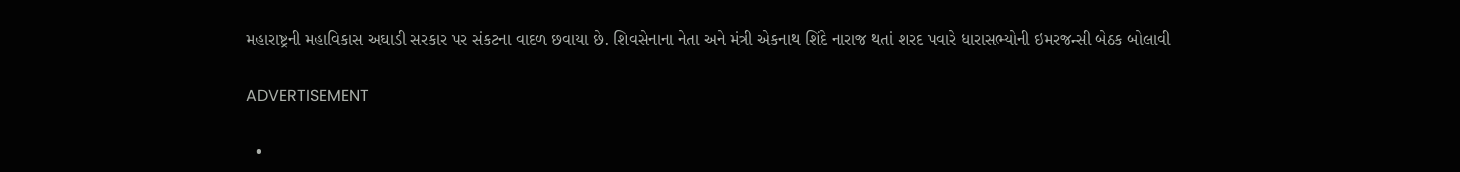મહારાષ્ટ્રની મહાવિકાસ અઘાડી સરકાર પર સંકટના વાદળ છવાયા છે. શિવસેનાના નેતા અને મંત્રી એકનાથ શિંદે નારાજ થતાં શરદ પવારે ધારાસભ્યોની ઇમરજન્સી બેઠક બોલાવી

ADVERTISEMENT

  •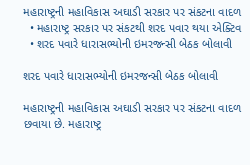મહારાષ્ટ્રની મહાવિકાસ અઘાડી સરકાર પર સંકટના વાદળ
  • મહારાષ્ટ્ર સરકાર પર સંકટથી શરદ પવાર થયા એક્ટિવ
  • શરદ પવારે ધારાસભ્યોની ઇમરજન્સી બેઠક બોલાવી

શરદ પવારે ધારાસભ્યોની ઇમરજન્સી બેઠક બોલાવી

મહારાષ્ટ્રની મહાવિકાસ અઘાડી સરકાર પર સંકટના વાદળ છવાયા છે. મહારાષ્ટ્ર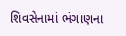શિવસેનામાં ભંગાણના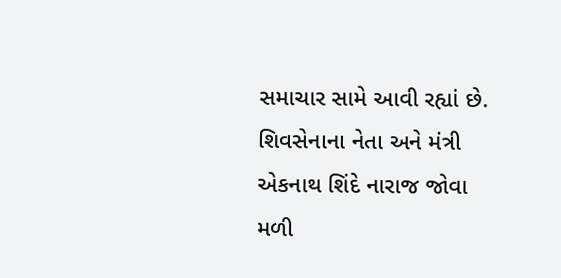સમાચાર સામે આવી રહ્યાં છે. શિવસેનાના નેતા અને મંત્રી એકનાથ શિંદે નારાજ જોવા મળી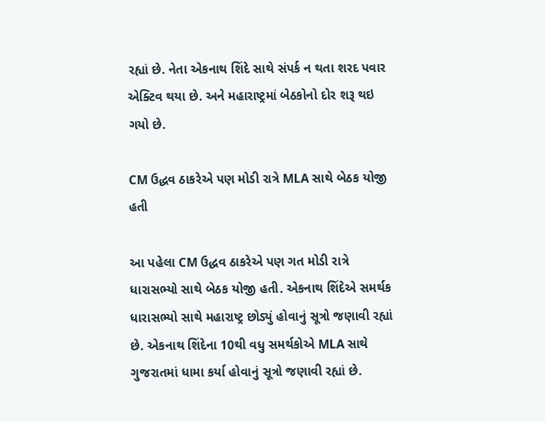રહ્યાં છે. નેતા એકનાથ શિંદે સાથે સંપર્ક ન થતા શરદ પવાર એક્ટિવ થયા છે. અને મહારાષ્ટ્રમાં બેઠકોનો દોર શરૂ થઇ ગયો છે.

CM ઉદ્ધવ ઠાકરેએ પણ મોડી રાત્રે MLA સાથે બેઠક યોજી હતી

આ પહેલા CM ઉદ્ધવ ઠાકરેએ પણ ગત મોડી રાત્રે ધારાસભ્યો સાથે બેઠક યોજી હતી. એકનાથ શિંદેએ સમર્થક ધારાસભ્યો સાથે મહારાષ્ટ્ર છોડ્યું હોવાનું સૂત્રો જણાવી રહ્યાં છે. એકનાથ શિંદેના 10થી વધુ સમર્થકોએ MLA સાથે ગુજરાતમાં ધામા કર્યા હોવાનું સૂત્રો જણાવી રહ્યાં છે.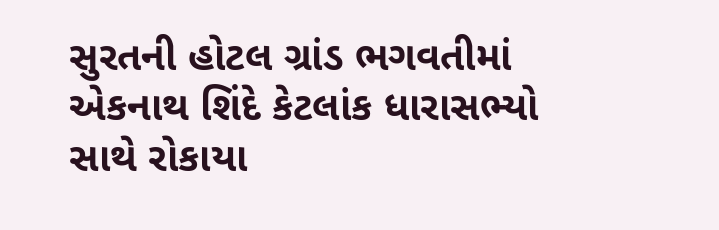સુરતની હોટલ ગ્રાંડ ભગવતીમાં એકનાથ શિંદે કેટલાંક ધારાસભ્યો સાથે રોકાયા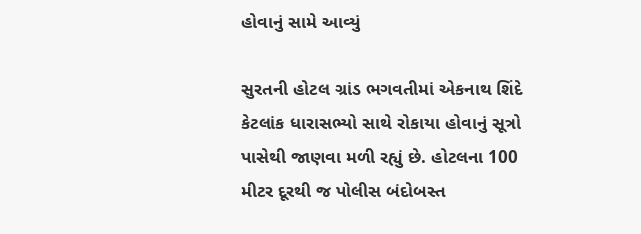હોવાનું સામે આવ્યું

સુરતની હોટલ ગ્રાંડ ભગવતીમાં એકનાથ શિંદે કેટલાંક ધારાસભ્યો સાથે રોકાયા હોવાનું સૂત્રો પાસેથી જાણવા મળી રહ્યું છે. હોટલના 100 મીટર દૂરથી જ પોલીસ બંદોબસ્ત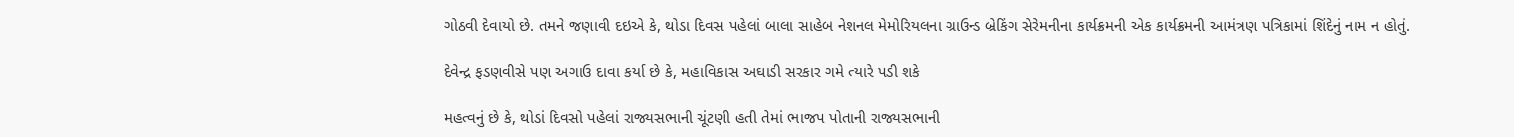ગોઠવી દેવાયો છે. તમને જણાવી દઇએ કે, થોડા દિવસ પહેલાં બાલા સાહેબ નેશનલ મેમોરિયલના ગ્રાઉન્ડ બ્રેકિંગ સેરેમનીના કાર્યક્રમની એક કાર્યક્રમની આમંત્રણ પત્રિકામાં શિંદેનું નામ ન હોતું.

દેવેન્દ્ર ફડણવીસે પણ અગાઉ દાવા કર્યા છે કે, મહાવિકાસ અઘાડી સરકાર ગમે ત્યારે પડી શકે

મહત્વનું છે કે, થોડાં દિવસો પહેલાં રાજ્યસભાની ચૂંટણી હતી તેમાં ભાજપ પોતાની રાજ્યસભાની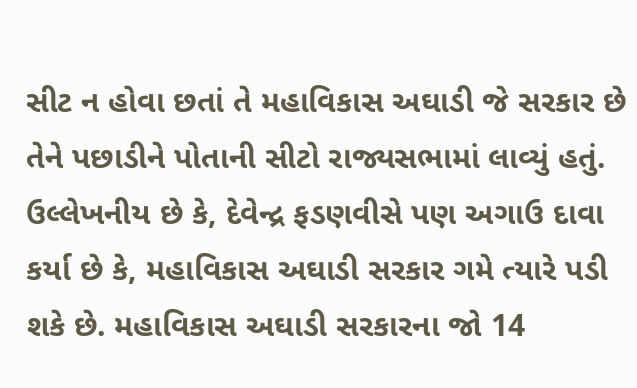સીટ ન હોવા છતાં તે મહાવિકાસ અઘાડી જે સરકાર છે તેને પછાડીને પોતાની સીટો રાજ્યસભામાં લાવ્યું હતું. ઉલ્લેખનીય છે કે, દેવેન્દ્ર ફડણવીસે પણ અગાઉ દાવા કર્યા છે કે, મહાવિકાસ અઘાડી સરકાર ગમે ત્યારે પડી શકે છે. મહાવિકાસ અઘાડી સરકારના જો 14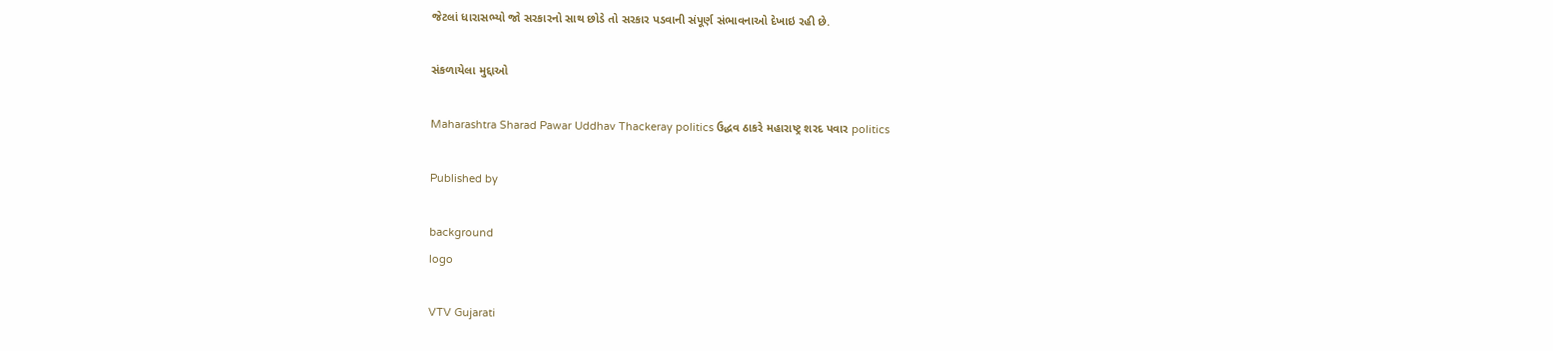જેટલાં ધારાસભ્યો જો સરકારનો સાથ છોડે તો સરકાર પડવાની સંપૂર્ણ સંભાવનાઓ દેખાઇ રહી છે.

સંકળાયેલા મુદ્દાઓ

Maharashtra Sharad Pawar Uddhav Thackeray politics ઉદ્ધવ ઠાકરે મહારાષ્ટ્ર શરદ પવાર politics

Published by

background
logo

VTV Gujarati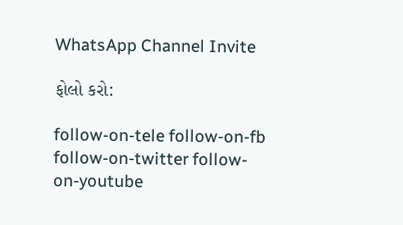WhatsApp Channel Invite

ફોલો કરો:

follow-on-tele follow-on-fb follow-on-twitter follow-on-youtube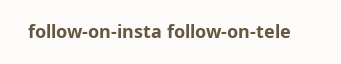follow-on-insta follow-on-tele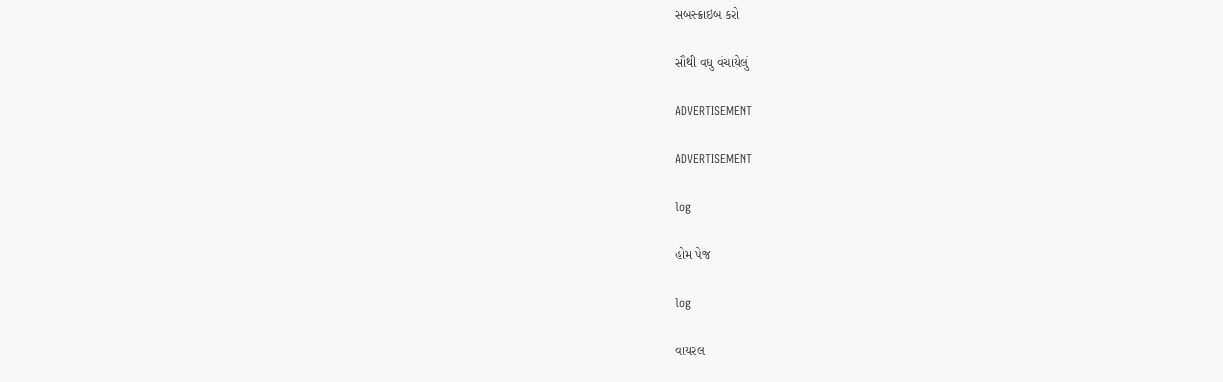સબસ્ક્રાઇબ કરો

સૌથી વધુ વંચાયેલું

ADVERTISEMENT

ADVERTISEMENT

log

હોમ પેજ

log

વાયરલ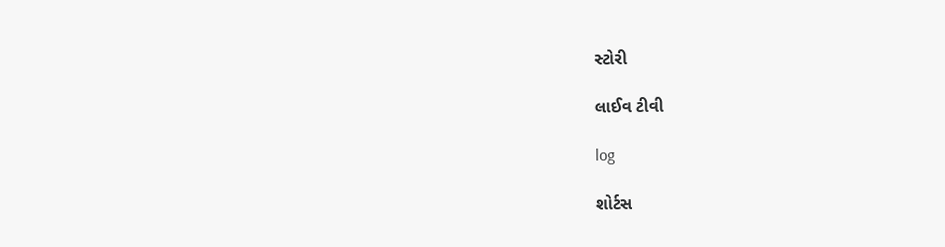સ્ટોરી

લાઈવ ટીવી

log

શોર્ટસ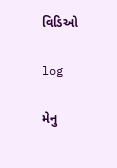વિડિઓ

log

મેનુ